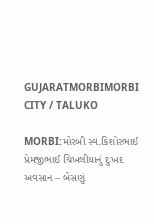GUJARATMORBIMORBI CITY / TALUKO

MORBI:મોરબી સ્વ.કિશોરભાઈ પ્રેમજીભાઈ ચિખલીયાનું દુઃખદ અવસાન – બેસણું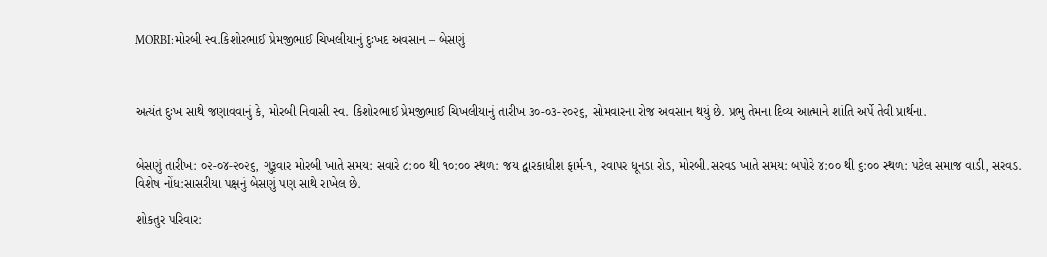MORBI:મોરબી સ્વ.કિશોરભાઈ પ્રેમજીભાઈ ચિખલીયાનું દુઃખદ અવસાન – બેસણું



અત્યંત દુઃખ સાથે જણાવવાનું કે, મોરબી નિવાસી સ્વ. કિશોરભાઈ પ્રેમજીભાઈ ચિખલીયાનું તારીખ ૩૦-૦૩-૨૦૨૬, સોમવારના રોજ અવસાન થયું છે. પ્રભુ તેમના દિવ્ય આત્માને શાંતિ અર્પે તેવી પ્રાર્થના.


બેસણું તારીખ: ૦૨-૦૪-૨૦૨૬, ગુરૂવાર મોરબી ખાતે સમય: સવારે ૮:૦૦ થી ૧૦:૦૦ સ્થળ: જય દ્વારકાધીશ ફાર્મ-૧, રવાપર ધૂનડા રોડ, મોરબી.સરવડ ખાતે સમય: બપોરે ૪:૦૦ થી ૬:૦૦ સ્થળ: પટેલ સમાજ વાડી, સરવડ.
વિશેષ નોંધ:સાસરીયા પક્ષનું બેસણું પણ સાથે રાખેલ છે.

શોકતુર પરિવાર: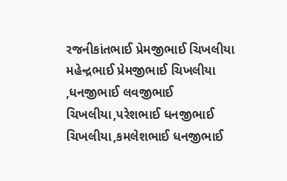રજનીકાંતભાઈ પ્રેમજીભાઈ ચિખલીયા
મહેન્દ્રભાઈ પ્રેમજીભાઈ ચિખલીયા ,ધનજીભાઈ લવજીભાઈ ચિખલીયા,પરેશભાઈ ધનજીભાઈ ચિખલીયા,કમલેશભાઈ ધનજીભાઈ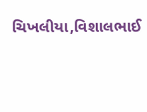ચિખલીયા,વિશાલભાઈ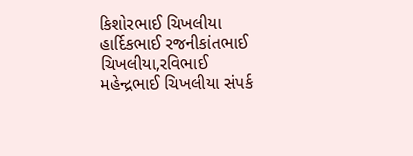કિશોરભાઈ ચિખલીયા
હાર્દિકભાઈ રજનીકાંતભાઈ ચિખલીયા,રવિભાઈ મહેન્દ્રભાઈ ચિખલીયા સંપર્ક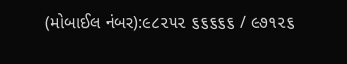(મોબાઈલ નંબર):૯૮૨૫૨ ૬૬૬૬૬ / ૯૭૧૨૬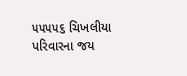૫૫૫૫૬ ચિખલીયા પરિવારના જય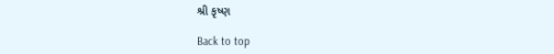શ્રી કૃષ્ણ

Back to top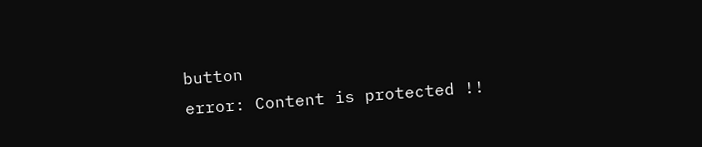button
error: Content is protected !!